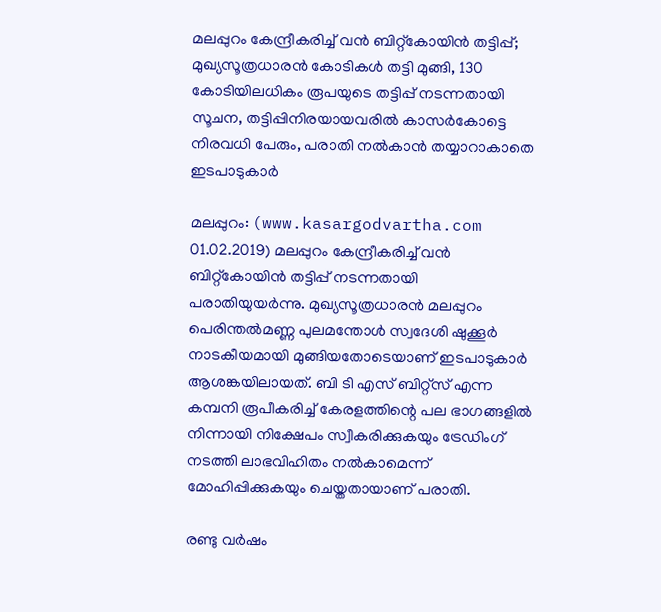മലപ്പുറം കേന്ദ്രീകരിച്ച് വന്‍ ബിറ്റ്‌കോയിന്‍ തട്ടിപ്പ്; മുഖ്യസൂത്രധാരന്‍ കോടികള്‍ തട്ടി മുങ്ങി, 130 കോടിയിലധികം രൂപയുടെ തട്ടിപ്പ് നടന്നതായി സൂചന, തട്ടിപ്പിനിരയായവരില്‍ കാസര്‍കോട്ടെ നിരവധി പേരും, പരാതി നല്‍കാന്‍ തയ്യാറാകാതെ ഇടപാടുകാര്‍

മലപ്പുറം: (www.kasargodvartha.com 01.02.2019) മലപ്പുറം കേന്ദ്രീകരിച്ച് വന്‍ ബിറ്റ്‌കോയിന്‍ തട്ടിപ്പ് നടന്നതായി പരാതിയുയര്‍ന്നു. മുഖ്യസൂത്രധാരന്‍ മലപ്പുറം പെരിന്തല്‍മണ്ണ പുലമന്തോള്‍ സ്വദേശി ഷുക്കൂര്‍ നാടകീയമായി മുങ്ങിയതോടെയാണ് ഇടപാടുകാര്‍ ആശങ്കയിലായത്. ബി ടി എസ് ബിറ്റ്‌സ് എന്ന കമ്പനി രൂപീകരിച്ച് കേരളത്തിന്റെ പല ഭാഗങ്ങളില്‍ നിന്നായി നിക്ഷേപം സ്വീകരിക്കുകയും ട്രേഡിംഗ് നടത്തി ലാഭവിഹിതം നല്‍കാമെന്ന് മോഹിപ്പിക്കുകയും ചെയ്തതായാണ് പരാതി.

രണ്ടു വര്‍ഷം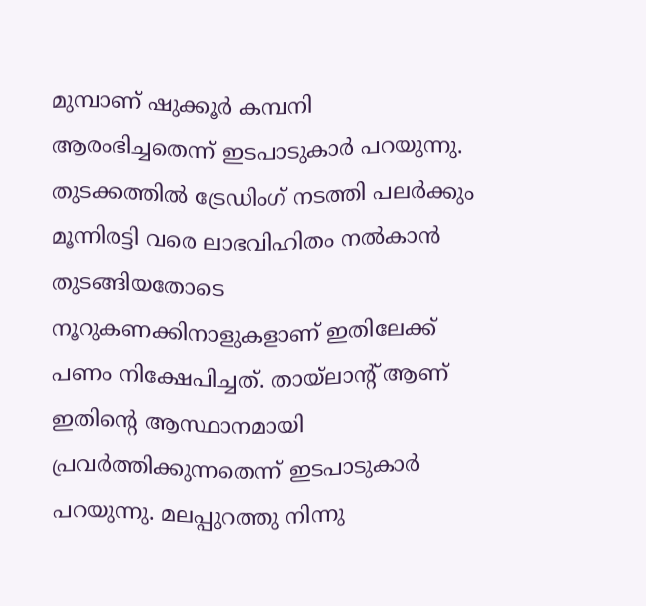മുമ്പാണ് ഷുക്കൂര്‍ കമ്പനി ആരംഭിച്ചതെന്ന് ഇടപാടുകാര്‍ പറയുന്നു. തുടക്കത്തില്‍ ട്രേഡിംഗ് നടത്തി പലര്‍ക്കും മൂന്നിരട്ടി വരെ ലാഭവിഹിതം നല്‍കാന്‍ തുടങ്ങിയതോടെ നൂറുകണക്കിനാളുകളാണ് ഇതിലേക്ക് പണം നിക്ഷേപിച്ചത്. തായ്‌ലാന്റ് ആണ് ഇതിന്റെ ആസ്ഥാനമായി പ്രവര്‍ത്തിക്കുന്നതെന്ന് ഇടപാടുകാര്‍ പറയുന്നു. മലപ്പുറത്തു നിന്നു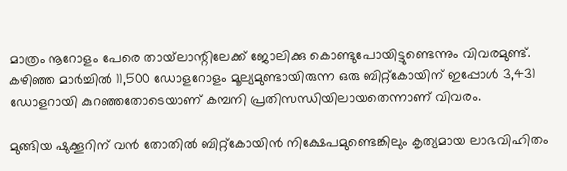മാത്രം നൂറോളം പേരെ തായ്‌ലാന്റിലേക്ക് ജോലിക്കു കൊണ്ടുപോയിട്ടുണ്ടെന്നും വിവരമുണ്ട്. കഴിഞ്ഞ മാര്‍ച്ചില്‍ 11,500 ഡോളറോളം മൂല്യമുണ്ടായിരുന്ന ഒരു ബിറ്റ്‌കോയിന് ഇപ്പോള്‍ 3,431 ഡോളറായി കുറഞ്ഞതോടെയാണ് കമ്പനി പ്രതിസന്ധിയിലായതെന്നാണ് വിവരം.

മുങ്ങിയ ഷുക്കൂറിന് വന്‍ തോതില്‍ ബിറ്റ്‌കോയിന്‍ നിക്ഷേപമുണ്ടെങ്കിലും കൃത്യമായ ലാഭവിഹിതം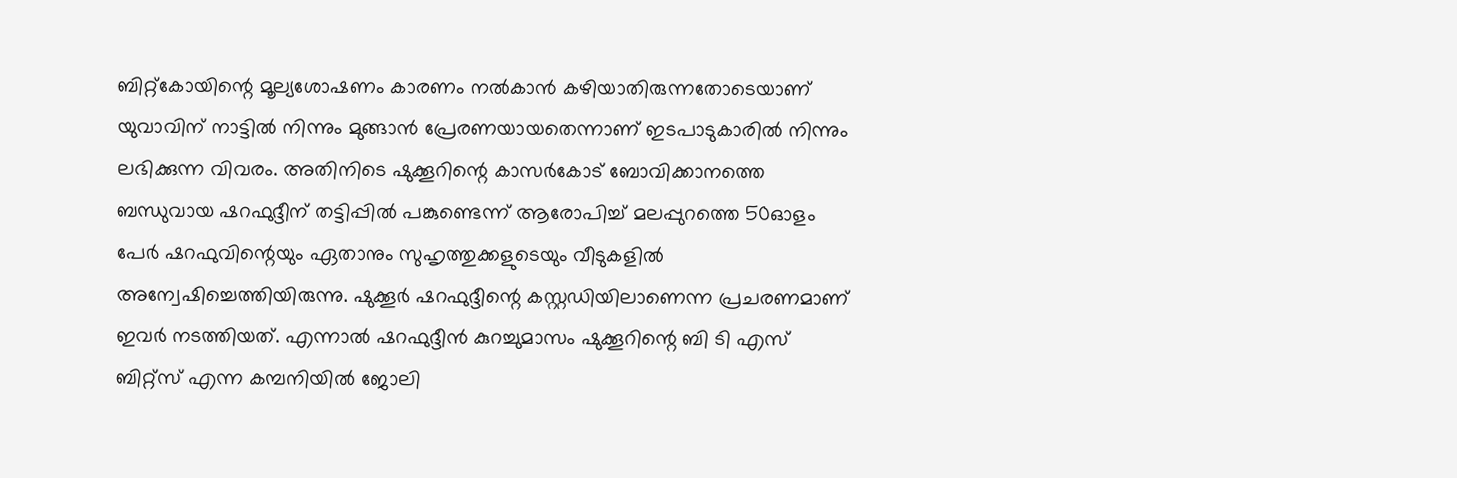ബിറ്റ്‌കോയിന്റെ മൂല്യശോഷണം കാരണം നല്‍കാന്‍ കഴിയാതിരുന്നതോടെയാണ് യുവാവിന് നാട്ടില്‍ നിന്നും മുങ്ങാന്‍ പ്രേരണയായതെന്നാണ് ഇടപാടുകാരില്‍ നിന്നും ലഭിക്കുന്ന വിവരം. അതിനിടെ ഷുക്കൂറിന്റെ കാസര്‍കോട് ബോവിക്കാനത്തെ ബന്ധുവായ ഷറഫുദ്ദീന് തട്ടിപ്പില്‍ പങ്കുണ്ടെന്ന് ആരോപിച്ച് മലപ്പുറത്തെ 50ഓളം പേര്‍ ഷറഫുവിന്റെയും ഏതാനും സുഹൃത്തുക്കളുടെയും വീടുകളില്‍ അന്വേഷിച്ചെത്തിയിരുന്നു. ഷുക്കൂര്‍ ഷറഫുദ്ദീന്റെ കസ്റ്റഡിയിലാണെന്ന പ്രചരണമാണ് ഇവര്‍ നടത്തിയത്. എന്നാല്‍ ഷറഫുദ്ദീന്‍ കുറച്ചുമാസം ഷുക്കൂറിന്റെ ബി ടി എസ് ബിറ്റ്‌സ് എന്ന കമ്പനിയില്‍ ജോലി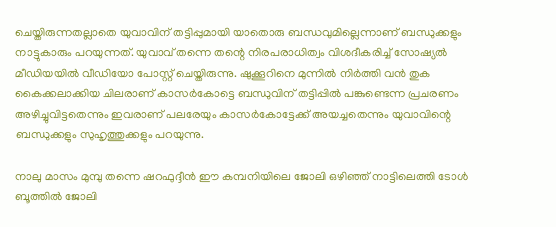ചെയ്തിരുന്നതല്ലാതെ യുവാവിന് തട്ടിപ്പുമായി യാതൊരു ബന്ധവുമില്ലെന്നാണ് ബന്ധുക്കളും നാട്ടുകാരും പറയുന്നത്. യുവാവ് തന്നെ തന്റെ നിരപരാധിത്വം വിശദീകരിച്ച് സോഷ്യല്‍ മീഡിയയില്‍ വീഡിയോ പോസ്റ്റ് ചെയ്തിരുന്നു. ഷുക്കൂറിനെ മുന്നില്‍ നിര്‍ത്തി വന്‍ തുക കൈക്കലാക്കിയ ചിലരാണ് കാസര്‍കോട്ടെ ബന്ധുവിന് തട്ടിപ്പില്‍ പങ്കുണ്ടെന്ന പ്രചരണം അഴിച്ചുവിട്ടതെന്നും ഇവരാണ് പലരേയും കാസര്‍കോട്ടേക്ക് അയച്ചതെന്നും യുവാവിന്റെ ബന്ധുക്കളും സുഹൃത്തുക്കളും പറയുന്നു.

നാലു മാസം മുമ്പു തന്നെ ഷറഫുദ്ദീന്‍ ഈ കമ്പനിയിലെ ജോലി ഒഴിഞ്ഞ് നാട്ടിലെത്തി ടോള്‍ ബൂത്തില്‍ ജോലി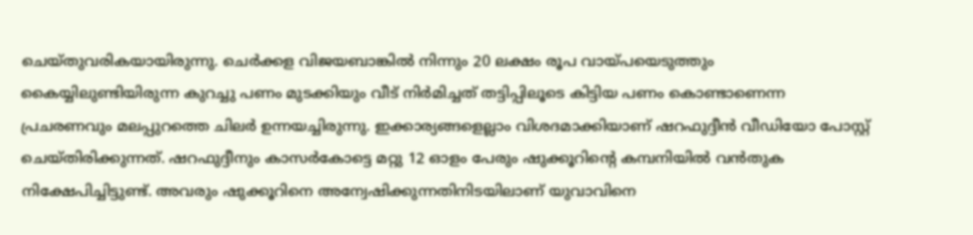ചെയ്തുവരികയായിരുന്നു. ചെര്‍ക്കള വിജയബാങ്കില്‍ നിന്നും 20 ലക്ഷം രൂപ വായ്പയെടുത്തും കൈയ്യിലുണ്ടിയിരുന്ന കുറച്ചു പണം മുടക്കിയും വീട് നിര്‍മിച്ചത് തട്ടിപ്പിലൂടെ കിട്ടിയ പണം കൊണ്ടാണെന്ന പ്രചരണവും മലപ്പുറത്തെ ചിലര്‍ ഉന്നയച്ചിരുന്നു. ഇക്കാര്യങ്ങളെല്ലാം വിശദമാക്കിയാണ് ഷറഫുദ്ദീന്‍ വീഡിയോ പോസ്റ്റ് ചെയ്തിരിക്കുന്നത്. ഷറഫുദ്ദീനും കാസര്‍കോട്ടെ മറ്റു 12 ഓളം പേരും ഷുക്കൂറിന്റെ കമ്പനിയില്‍ വന്‍തുക നിക്ഷേപിച്ചിട്ടുണ്ട്. അവരും ഷുക്കൂറിനെ അന്വേഷിക്കുന്നതിനിടയിലാണ് യുവാവിനെ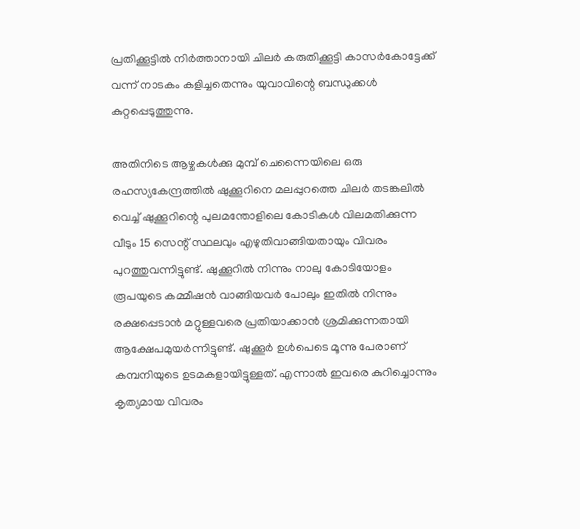പ്രതിക്കൂട്ടില്‍ നിര്‍ത്താനായി ചിലര്‍ കരുതിക്കൂട്ടി കാസര്‍കോട്ടേക്ക് വന്ന് നാടകം കളിച്ചതെന്നും യുവാവിന്റെ ബന്ധുക്കള്‍ കുറ്റപ്പെടുത്തുന്നു.

അതിനിടെ ആഴ്ചകള്‍ക്കു മുമ്പ് ചെന്നൈയിലെ ഒരു രഹസ്യകേന്ദ്രത്തില്‍ ഷുക്കൂറിനെ മലപ്പുറത്തെ ചിലര്‍ തടങ്കലില്‍ വെച്ച് ഷുക്കൂറിന്റെ പുലമന്തോളിലെ കോടികള്‍ വിലമതിക്കുന്ന വീടും 15 സെന്റ് സ്ഥലവും എഴുതിവാങ്ങിയതായും വിവരം പുറത്തുവന്നിട്ടുണ്ട്. ഷുക്കൂറില്‍ നിന്നും നാലു കോടിയോളം രൂപയുടെ കമ്മീഷന്‍ വാങ്ങിയവര്‍ പോലും ഇതില്‍ നിന്നും രക്ഷപ്പെടാന്‍ മറ്റുള്ളവരെ പ്രതിയാക്കാന്‍ ശ്രമിക്കുന്നതായി ആക്ഷേപമുയര്‍ന്നിട്ടുണ്ട്. ഷുക്കൂര്‍ ഉള്‍പെടെ മൂന്നു പേരാണ് കമ്പനിയുടെ ഉടമകളായിട്ടുള്ളത്. എന്നാല്‍ ഇവരെ കുറിച്ചൊന്നും കൃത്യമായ വിവരം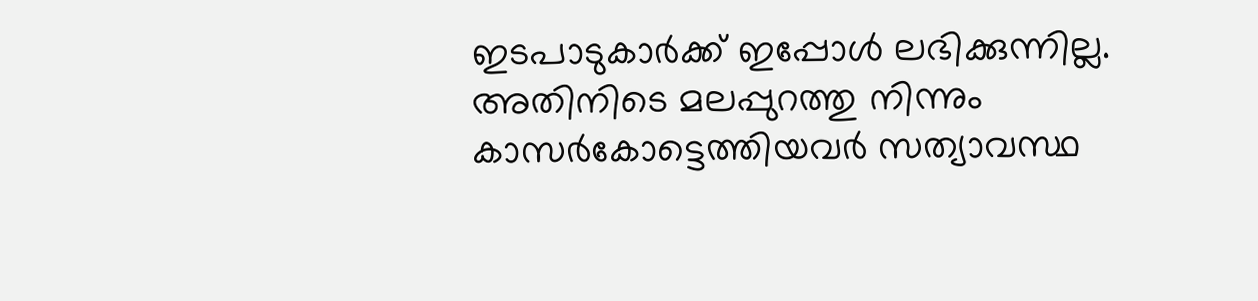ഇടപാടുകാര്‍ക്ക് ഇപ്പോള്‍ ലഭിക്കുന്നില്ല. അതിനിടെ മലപ്പുറത്തു നിന്നും കാസര്‍കോട്ടെത്തിയവര്‍ സത്യാവസ്ഥ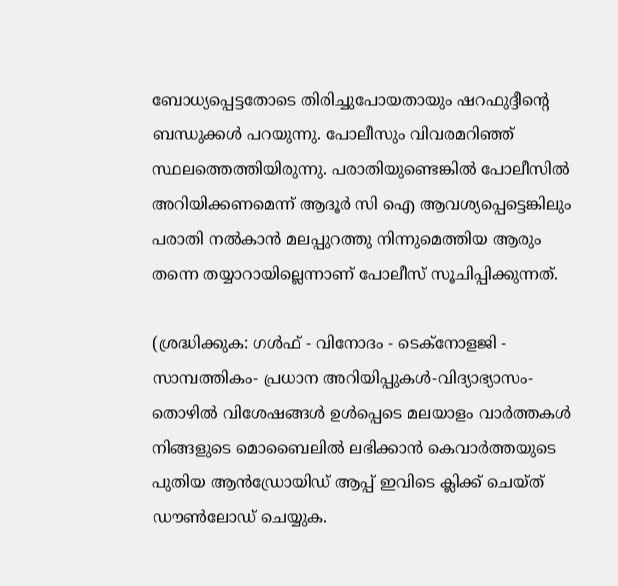ബോധ്യപ്പെട്ടതോടെ തിരിച്ചുപോയതായും ഷറഫുദ്ദീന്റെ ബന്ധുക്കള്‍ പറയുന്നു. പോലീസും വിവരമറിഞ്ഞ് സ്ഥലത്തെത്തിയിരുന്നു. പരാതിയുണ്ടെങ്കില്‍ പോലീസില്‍ അറിയിക്കണമെന്ന് ആദൂര്‍ സി ഐ ആവശ്യപ്പെട്ടെങ്കിലും പരാതി നല്‍കാന്‍ മലപ്പുറത്തു നിന്നുമെത്തിയ ആരും തന്നെ തയ്യാറായില്ലെന്നാണ് പോലീസ് സൂചിപ്പിക്കുന്നത്.

(ശ്രദ്ധിക്കുക: ഗൾഫ് - വിനോദം - ടെക്നോളജി - സാമ്പത്തികം- പ്രധാന അറിയിപ്പുകൾ-വിദ്യാഭ്യാസം-തൊഴിൽ വിശേഷങ്ങൾ ഉൾപ്പെടെ മലയാളം വാർത്തകൾ നിങ്ങളുടെ മൊബൈലിൽ ലഭിക്കാൻ കെവാർത്തയുടെ പുതിയ ആൻഡ്രോയിഡ് ആപ്പ് ഇവിടെ ക്ലിക്ക് ചെയ്ത് ഡൗൺലോഡ് ചെയ്യുക.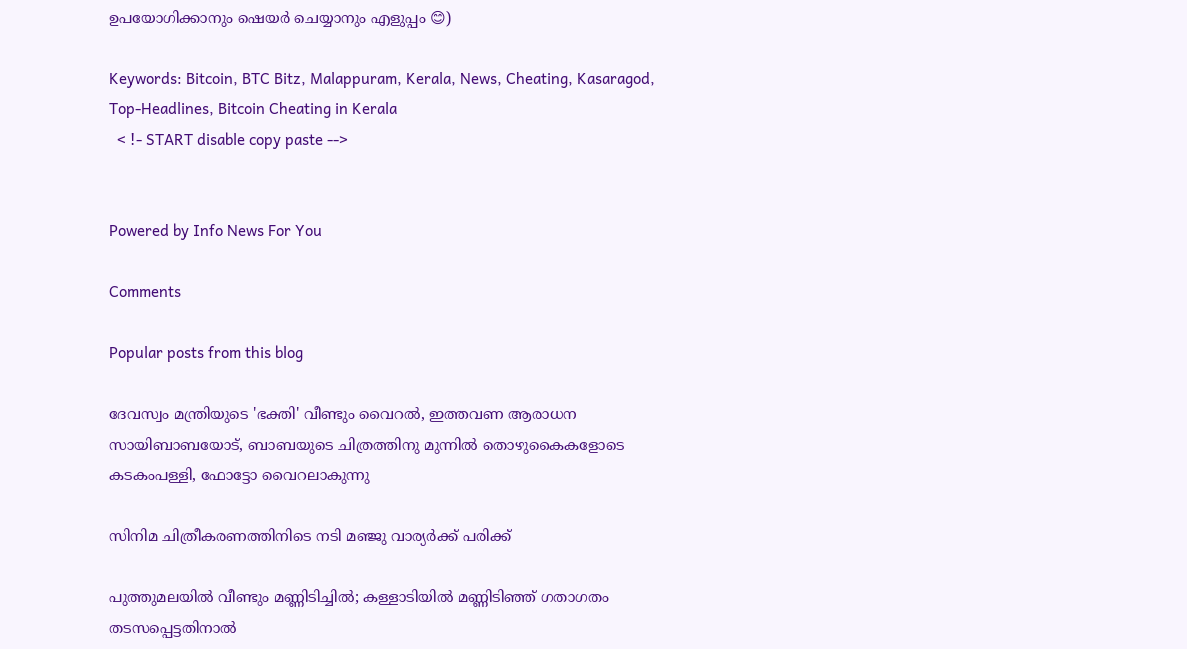ഉപയോഗിക്കാനും ഷെയർ ചെയ്യാനും എളുപ്പം 😊)

Keywords: Bitcoin, BTC Bitz, Malappuram, Kerala, News, Cheating, Kasaragod, Top-Headlines, Bitcoin Cheating in Kerala
  < !- START disable copy paste -->


Powered by Info News For You

Comments

Popular posts from this blog

ദേവസ്വം മന്ത്രിയുടെ 'ഭക്തി' വീണ്ടും വൈറല്‍, ഇത്തവണ ആരാധന സായിബാബയോട്, ബാബയുടെ ചിത്രത്തിനു മുന്നില്‍ തൊഴുകൈകളോടെ കടകംപള്ളി, ഫോട്ടോ വൈറലാകുന്നു

സിനിമ ചിത്രീകരണത്തിനിടെ നടി മഞ്ജു വാര്യര്‍ക്ക് പരിക്ക്

പുത്തുമലയില്‍ വീണ്ടും മണ്ണിടിച്ചില്‍; കള്ളാടിയില്‍ മണ്ണിടിഞ്ഞ് ഗതാഗതം തടസപ്പെട്ടതിനാല്‍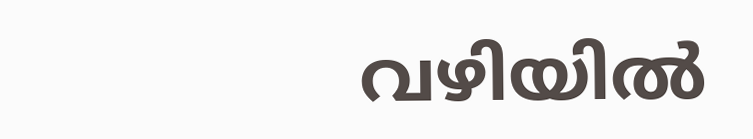വഴിയില്‍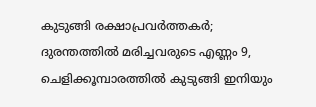കുടുങ്ങി രക്ഷാപ്രവര്‍ത്തകര്‍; ദുരന്തത്തില്‍ മരിച്ചവരുടെ എണ്ണം 9, ചെളിക്കൂമ്പാരത്തില്‍ കുടുങ്ങി ഇനിയും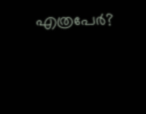എത്രപേര്‍?